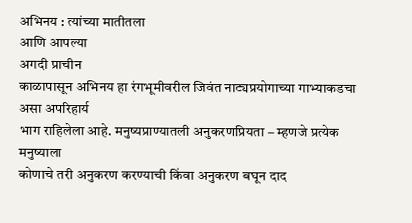अभिनय : त्यांच्या मातीतला
आणि आपल्या
अगदी प्राचीन
काळापासून अभिनय हा रंगभूमीवरील जिवंत नाट्यप्रयोगाच्या गाभ्याकडचा असा अपरिहार्य
भाग राहिलेला आहे. मनुष्यप्राण्यातली अनुकरणप्रियता – म्हणजे प्रत्येक मनुष्याला
कोणाचे तरी अनुकरण करण्याची किंवा अनुकरण बघून दाद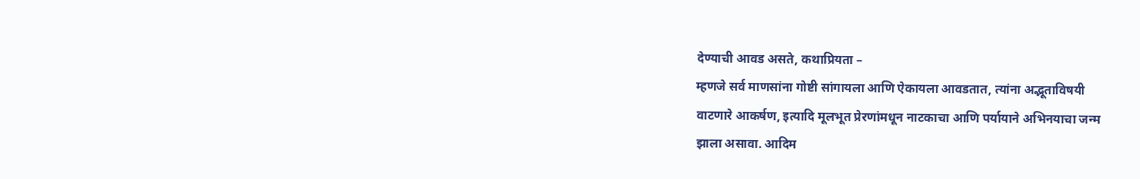देण्याची आवड असते, कथाप्रियता –
म्हणजे सर्व माणसांना गोष्टी सांगायला आणि ऐकायला आवडतात, त्यांना अद्भूताविषयी
वाटणारे आकर्षण, इत्यादि मूलभूत प्रेरणांमधून नाटकाचा आणि पर्यायाने अभिनयाचा जन्म
झाला असावा. आदिम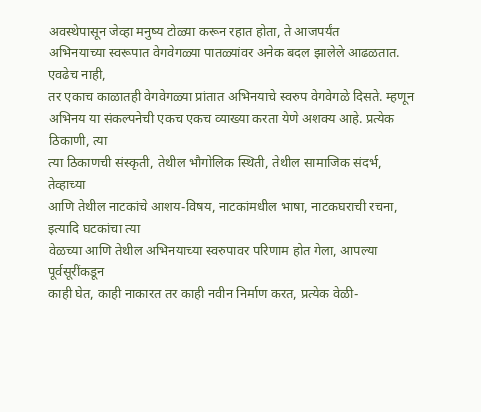अवस्थेपासून जेव्हा मनुष्य टोळ्या करून रहात होता, ते आजपर्यंत
अभिनयाच्या स्वरूपात वेगवेगळ्या पातळ्यांवर अनेक बदल झालेले आढळतात. एवढेच नाही,
तर एकाच काळातही वेगवेगळ्या प्रांतात अभिनयाचे स्वरुप वेगवेगळे दिसते. म्हणून
अभिनय या संकल्पनेची एकच एकच व्याख्या करता येणे अशक्य आहे. प्रत्येक ठिकाणी, त्या
त्या ठिकाणची संस्कृती, तेथील भौगोलिक स्थिती, तेथील सामाजिक संदर्भ, तेव्हाच्या
आणि तेथील नाटकांचे आशय-विषय, नाटकांमधील भाषा, नाटकघराची रचना, इत्यादि घटकांचा त्या
वेळच्या आणि तेथील अभिनयाच्या स्वरुपावर परिणाम होत गेला, आपल्या पूर्वसूरींकडून
काही घेत, काही नाकारत तर काही नवीन निर्माण करत, प्रत्येक वेळी-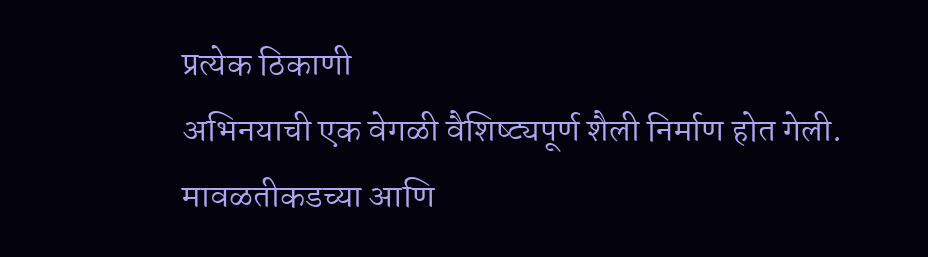प्रत्येक ठिकाणी
अभिनयाची एक वेगळी वैशिष्ट्यपूर्ण शैली निर्माण होत गेली. मावळतीकडच्या आणि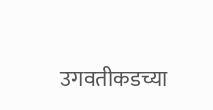उगवतीकडच्या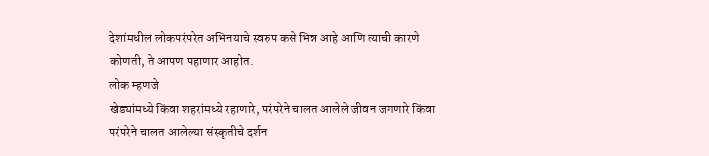देशांमधील लोकपरंपरेत अभिनयाचे स्वरुप कसे भिन्न आहे आणि त्याची कारणे
कोणती, ते आपण पहाणार आहोत.
लोक म्हणजे
खेड्यांमध्ये किंवा शहरांमध्ये रहाणारे, परंपरेने चालत आलेले जीवन जगणारे किंवा
परंपरेने चालत आलेल्या संस्कृतीचे दर्शन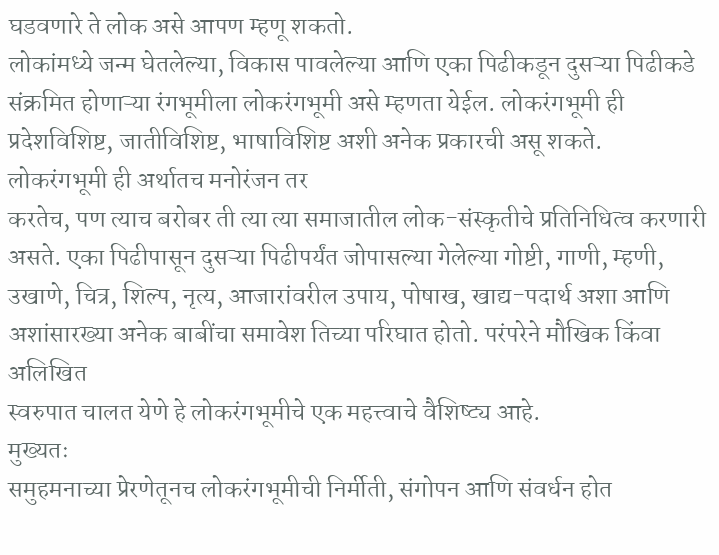घडवणारे ते लोक असे आपण म्हणू शकतो.
लोकांमध्ये जन्म घेतलेल्या, विकास पावलेल्या आणि एका पिढीकडून दुसऱ्या पिढीकडे
संक्रमित होणाऱ्या रंगभूमीला लोकरंगभूमी असे म्हणता येईल. लोकरंगभूमी ही
प्रदेशविशिष्ट, जातीविशिष्ट, भाषाविशिष्ट अशी अनेक प्रकारची असू शकते.
लोकरंगभूमी ही अर्थातच मनोरंजन तर
करतेच, पण त्याच बरोबर ती त्या त्या समाजातील लोक-संस्कृतीचे प्रतिनिधित्व करणारी
असते. एका पिढीपासून दुसऱ्या पिढीपर्यंत जोपासल्या गेलेल्या गोष्टी, गाणी, म्हणी,
उखाणे, चित्र, शिल्प, नृत्य, आजारांवरील उपाय, पोषाख, खाद्य-पदार्थ अशा आणि
अशांसारख्या अनेक बाबींचा समावेश तिच्या परिघात होतो. परंपरेने मौखिक किंवा अलिखित
स्वरुपात चालत येणे हे लोकरंगभूमीचे एक महत्त्वाचे वैशिष्ट्य आहे.
मुख्यतः
समुहमनाच्या प्रेरणेतूनच लोकरंगभूमीची निर्मीती, संगोपन आणि संवर्धन होत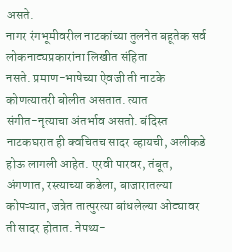असते.
नागर रंगभूमीवरील नाटकांच्या तुलनेत बहूतेक सर्व लोकनाट्यप्रकारांना लिखीत संहिता
नसते. प्रमाण-भाषेच्या ऐवजी ती नाटके कोणत्यातरी बोलीत असतात. त्यात
संगीत-नृत्याचा अंतर्भाव असतो. बंदिस्त नाटकघरात ही क्वचितच सादर व्हायची, अलीकडे
होऊ लागली आहेत. एरवी पारवर, तंबूत, अंगणात, रस्त्याच्या कडेला, बाजारातल्या
कोपऱ्यात, जत्रेत तात्पुरत्या बांधलेल्या ओट्यावर ती सादर होतात. नेपथ्य-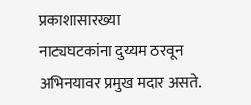प्रकाशासारख्या
नाट्यघटकांना दुय्यम ठरवून अभिनयावर प्रमुख मदार असते.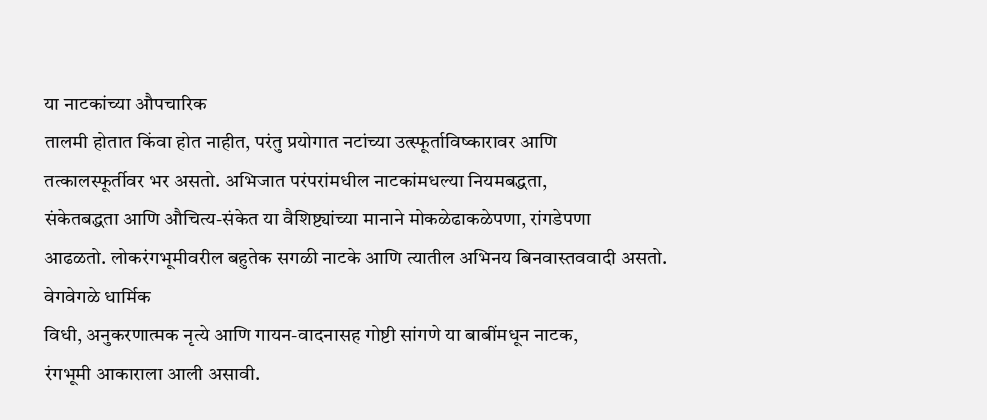या नाटकांच्या औपचारिक
तालमी होतात किंवा होत नाहीत, परंतु प्रयोगात नटांच्या उत्स्फूर्ताविष्कारावर आणि
तत्कालस्फूर्तीवर भर असतो. अभिजात परंपरांमधील नाटकांमधल्या नियमबद्धता,
संकेतबद्धता आणि औचित्य-संकेत या वैशिष्ट्यांच्या मानाने मोकळेढाकळेपणा, रांगडेपणा
आढळतो. लोकरंगभूमीवरील बहुतेक सगळी नाटके आणि त्यातील अभिनय बिनवास्तववादी असतो.
वेगवेगळे धार्मिक
विधी, अनुकरणात्मक नृत्ये आणि गायन-वादनासह गोष्टी सांगणे या बाबींमधून नाटक,
रंगभूमी आकाराला आली असावी.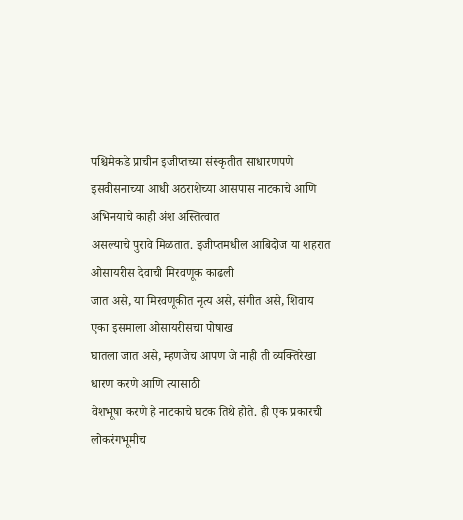पश्चिमेकडे प्राचीन इजीप्तच्या संस्कृतीत साधारणपणे
इसवीसनाच्या आधी अठराशेच्या आसपास नाटकाचे आणि अभिनयाचे काही अंश अस्तित्वात
असल्याचे पुरावे मिळतात. इजीप्तमधील आबिदोज या शहरात ओसायरीस देवाची मिरवणूक काढली
जात असे, या मिरवणूकीत नृत्य असे, संगीत असे, शिवाय एका इसमाला ओसायरीसचा पोषाख
घातला जात असे, म्हणजेच आपण जे नाही ती व्यक्तिरेखा धारण करणे आणि त्यासाठी
वेशभूषा करणे हे नाटकाचे घटक तिथे होते. ही एक प्रकारची लोकरंगभूमीच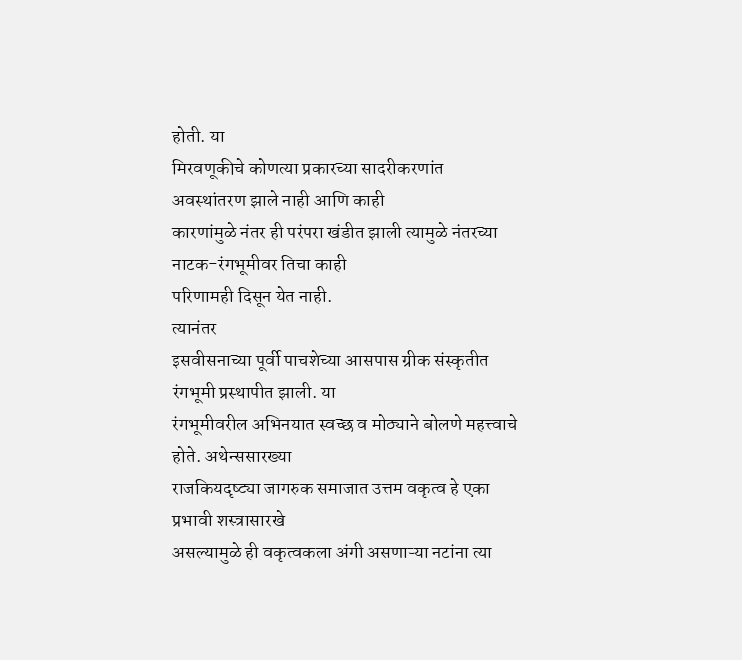होती. या
मिरवणूकीचे कोणत्या प्रकारच्या सादरीकरणांत अवस्थांतरण झाले नाही आणि काही
कारणांमुळे नंतर ही परंपरा खंडीत झाली त्यामुळे नंतरच्या नाटक-रंगभूमीवर तिचा काही
परिणामही दिसून येत नाही.
त्यानंतर
इसवीसनाच्या पूर्वी पाचशेच्या आसपास ग्रीक संस्कृतीत रंगभूमी प्रस्थापीत झाली. या
रंगभूमीवरील अभिनयात स्वच्छ व मोठ्याने बोलणे महत्त्वाचे होते. अथेन्ससारख्या
राजकियदृष्ट्या जागरुक समाजात उत्तम वकृत्व हे एका प्रभावी शस्त्रासारखे
असल्यामुळे ही वकृत्वकला अंगी असणाऱ्या नटांना त्या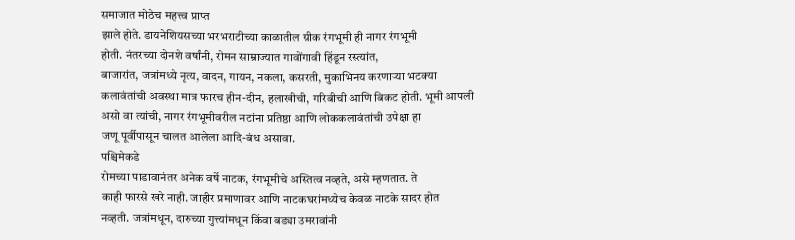समाजात मोठेच महत्त्व प्राप्त
झाले होते. डायनेशियसच्या भरभराटीच्या काळातील ग्रीक रंगभूमी ही नागर रंगभूमी
होती. नंतरच्या दोनशे वर्षांनी, रोमन साम्राज्यात गावोंगावी हिंडून रस्त्यांत,
बाजारांत, जत्रांमध्ये नृत्य, वादन, गायन, नकला, कसरती, मुकाभिनय करणाऱ्या भटक्या
कलावंतांची अवस्था मात्र फारच हीन-दीन, हलाखीची, गरिबीची आणि बिकट होती. भूमी आपली
असो वा त्यांची, नागर रंगभूमीवरील नटांना प्रतिष्ठा आणि लोककलावंतांची उपेक्षा हा
जणू पूर्वीपासून चालत आलेला आदि-बंध असावा.
पश्चिमेकडे
रोमच्या पाडावानंतर अनेक वर्षे नाटक, रंगभूमीचे अस्तित्व नव्हते, असे म्हणतात. ते
काही फारसे खरे नाही. जाहीर प्रमाणावर आणि नाटकघरांमध्येच केवळ नाटके सादर होत
नव्हती. जत्रांमधून, दारुच्या गुत्त्यांमधून किंवा बड्या उमरावांनी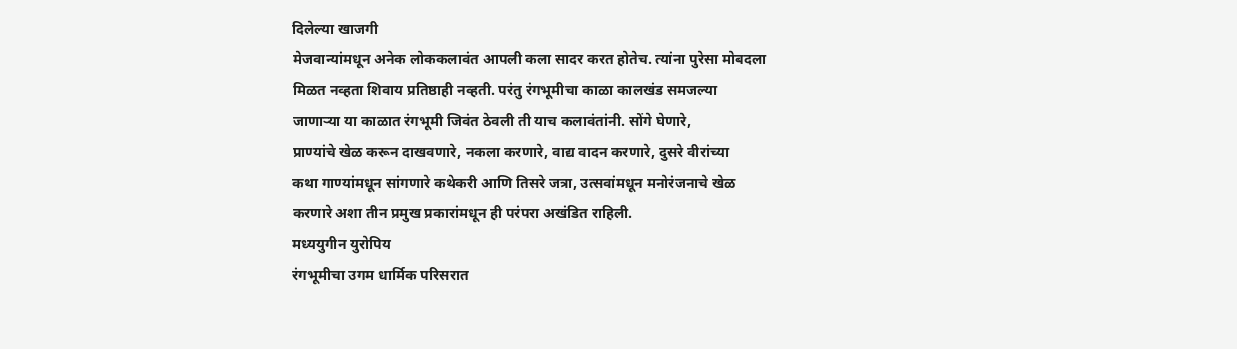दिलेल्या खाजगी
मेजवान्यांमधून अनेक लोककलावंत आपली कला सादर करत होतेच. त्यांना पुरेसा मोबदला
मिळत नव्हता शिवाय प्रतिष्ठाही नव्हती. परंतु रंगभूमीचा काळा कालखंड समजल्या
जाणाऱ्या या काळात रंगभूमी जिवंत ठेवली ती याच कलावंतांनी. सोंगे घेणारे,
प्राण्यांचे खेळ करून दाखवणारे, नकला करणारे, वाद्य वादन करणारे, दुसरे वीरांच्या
कथा गाण्यांमधून सांगणारे कथेकरी आणि तिसरे जत्रा, उत्सवांमधून मनोरंजनाचे खेळ
करणारे अशा तीन प्रमुख प्रकारांमधून ही परंपरा अखंडित राहिली.
मध्ययुगीन युरोपिय
रंगभूमीचा उगम धार्मिक परिसरात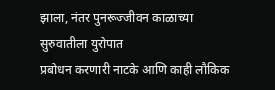झाला, नंतर पुनरूज्जीवन काळाच्या सुरुवातीला युरोपात
प्रबोधन करणारी नाटके आणि काही लौकिक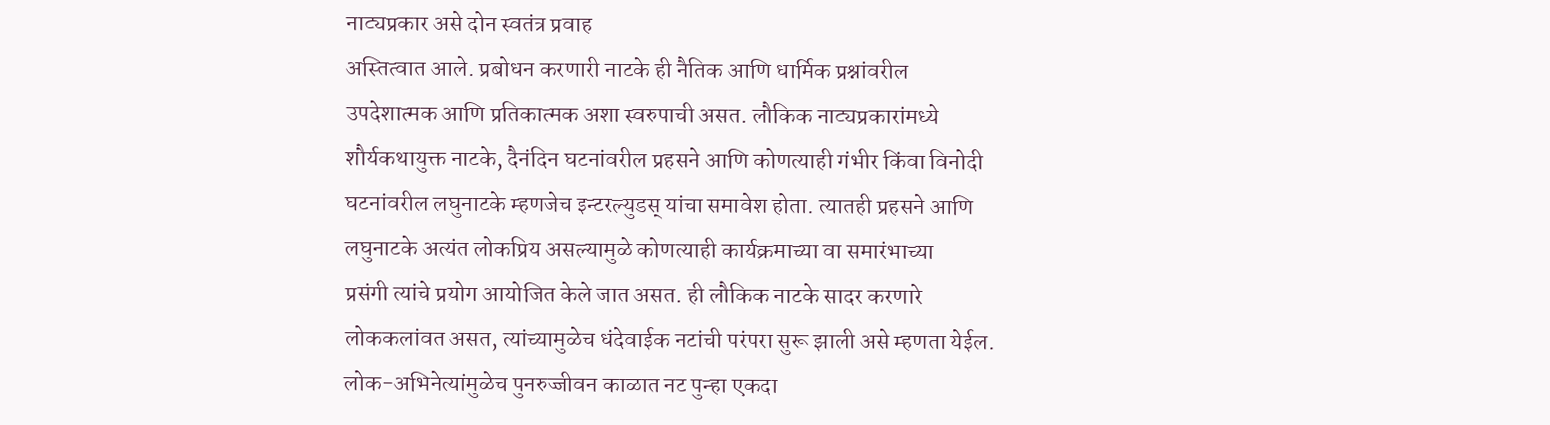नाट्यप्रकार असे दोन स्वतंत्र प्रवाह
अस्तित्वात आले. प्रबोधन करणारी नाटके ही नैतिक आणि धार्मिक प्रश्नांवरील
उपदेशात्मक आणि प्रतिकात्मक अशा स्वरुपाची असत. लौकिक नाट्यप्रकारांमध्ये
शौर्यकथायुक्त नाटके, दैनंदिन घटनांवरील प्रहसने आणि कोणत्याही गंभीर किंवा विनोदी
घटनांवरील लघुनाटके म्हणजेच इन्टरल्युडस् यांचा समावेश होता. त्यातही प्रहसने आणि
लघुनाटके अत्यंत लोकप्रिय असल्यामुळे कोणत्याही कार्यक्रमाच्या वा समारंभाच्या
प्रसंगी त्यांचे प्रयोग आयोजित केले जात असत. ही लौकिक नाटके सादर करणारे
लोककलांवत असत, त्यांच्यामुळेच धंदेवाईक नटांची परंपरा सुरू झाली असे म्हणता येईल.
लोक-अभिनेत्यांमुळेच पुनरुज्जीवन काळात नट पुन्हा एकदा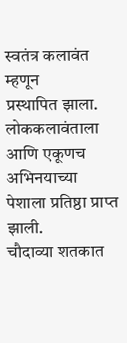स्वतंत्र कलावंत म्हणून
प्रस्थापित झाला. लोककलावंताला आणि एकूणच
अभिनयाच्या पेशाला प्रतिष्ठा प्राप्त झाली.
चौदाव्या शतकात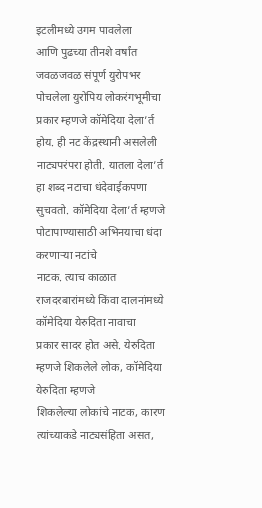इटलीमध्ये उगम पावलेला
आणि पुढच्या तीनशे वर्षांत जवळजवळ संपूर्ण युरोपभर पोचलेला युरोपिय लोकरंगभूमीचा
प्रकार म्हणजे कॉमेदिया देला’र्त होय. ही नट केंद्रस्थानी असलेली नाट्यपरंपरा होती. यातला देला’र्त हा शब्द नटाचा धंदेवाईकपणा सुचवतो. कॉमेदिया देला’र्त म्हणजे पोटापाण्यासाठी अभिनयाचा धंदा करणाऱ्या नटांचे
नाटक. त्याच काळात राजदरबारांमध्ये किंवा दालनांमध्ये कॉमेदिया येरुदिता नावाचा
प्रकार सादर होत असे. येरुदिता म्हणजे शिकलेले लोक, कॉमेदिया येरुदिता म्हणजे
शिकलेल्या लोकांचे नाटक, कारण त्यांच्याकडे नाट्यसंहिता असत,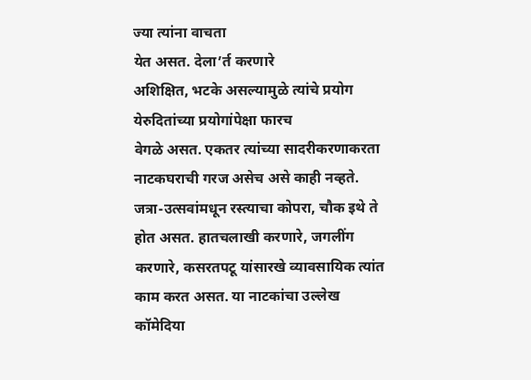ज्या त्यांना वाचता
येत असत. देला’र्त करणारे
अशिक्षित, भटके असल्यामुळे त्यांचे प्रयोग येरुदितांच्या प्रयोगांपेक्षा फारच
वेगळे असत. एकतर त्यांच्या सादरीकरणाकरता नाटकघराची गरज असेच असे काही नव्हते.
जत्रा-उत्सवांमधून रस्त्याचा कोपरा, चौक इथे ते होत असत. हातचलाखी करणारे, जगलींग
करणारे, कसरतपटू यांसारखे व्यावसायिक त्यांत काम करत असत. या नाटकांचा उल्लेख
कॉमेदिया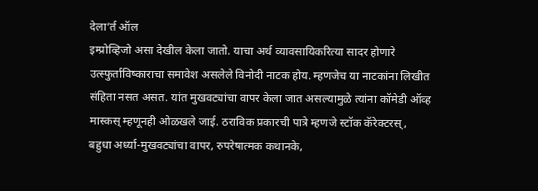देला’र्त ऑल
इम्प्रोव्हिजो असा देखील केला जातो. याचा अर्थ व्यावसायिकरित्या सादर होणारे
उत्स्फुर्ताविष्काराचा समावेश असलेले विनोदी नाटक होय. म्हणजेच या नाटकांना लिखीत
संहिता नसत असत. यांत मुखवट्यांचा वापर केला जात असल्यामुळे त्यांना कॉमेडी ऑव्ह
मास्कस् म्हणूनही ओळखले जाई. ठराविक प्रकारची पात्रे म्हणजे स्टॉक कॅरेक्टरस्,
बहुधा अर्ध्या-मुखवट्यांचा वापर, रुपरेषात्मक कथानके,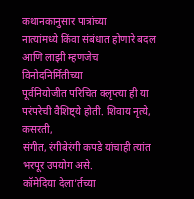कथानकानुसार पात्रांच्या
नात्यांमध्ये किंवा संबंधात होणारे बदल आणि लाझी म्हणजेच विनोदनिर्मितीच्या
पूर्वनियोजीत परिचित क्लृप्त्या ही या परंपरेची वैशिष्ट्ये होती. शिवाय नृत्ये, कसरती,
संगीत, रंगीबेरंगी कपडे यांचाही त्यांत भरपूर उपयोग असे.
कॉमेदिया देला’र्तच्या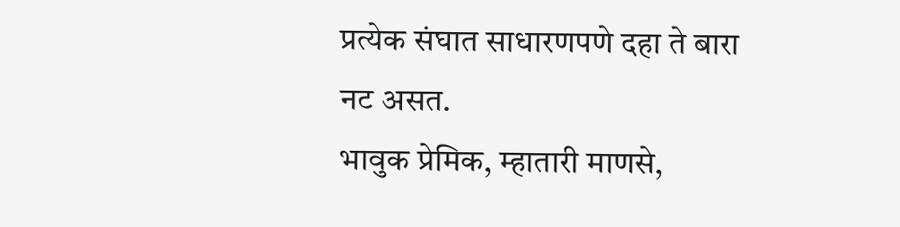प्रत्येक संघात साधारणपणे दहा ते बारा नट असत.
भावुक प्रेमिक, म्हातारी माणसे,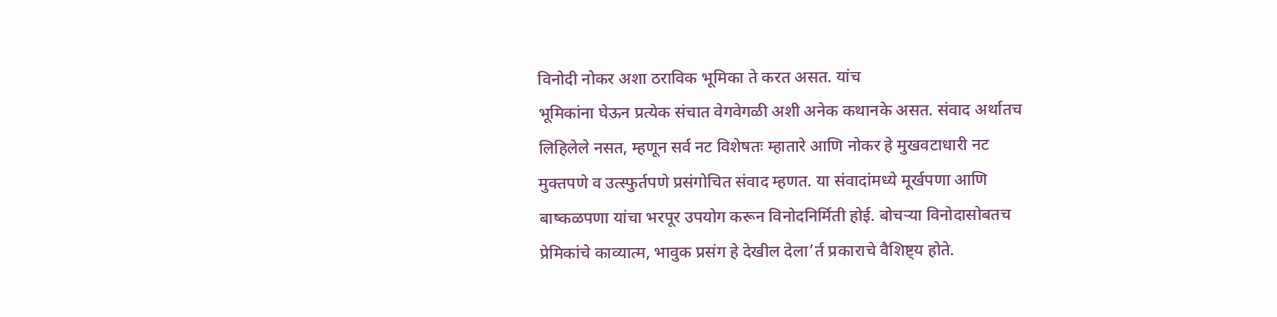विनोदी नोकर अशा ठराविक भूमिका ते करत असत. यांच
भूमिकांना घेऊन प्रत्येक संचात वेगवेगळी अशी अनेक कथानके असत. संवाद अर्थातच
लिहिलेले नसत, म्हणून सर्व नट विशेषतः म्हातारे आणि नोकर हे मुखवटाधारी नट
मुक्तपणे व उत्स्फुर्तपणे प्रसंगोचित संवाद म्हणत. या संवादांमध्ये मूर्खपणा आणि
बाष्कळपणा यांचा भरपूर उपयोग करून विनोदनिर्मिती होई. बोचऱ्या विनोदासोबतच
प्रेमिकांचे काव्यात्म, भावुक प्रसंग हे देखील देला’र्त प्रकाराचे वैशिष्ट्य होते.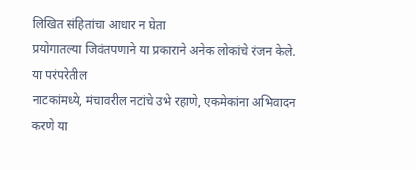लिखित संहितांचा आधार न घेता
प्रयोगातल्या जिवंतपणाने या प्रकाराने अनेक लोकांचे रंजन केले.
या परंपरेतील
नाटकांमध्ये, मंचावरील नटांचे उभे रहाणे, एकमेकांना अभिवादन करणे या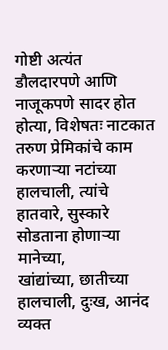गोष्टी अत्यंत
डौलदारपणे आणि नाजूकपणे सादर होत होत्या, विशेषतः नाटकात तरुण प्रेमिकांचे काम
करणाऱ्या नटांच्या हालचाली, त्यांचे हातवारे, सुस्कारे सोडताना होणाऱ्या मानेच्या,
खांद्यांच्या, छातीच्या हालचाली, दुःख, आनंद व्यक्त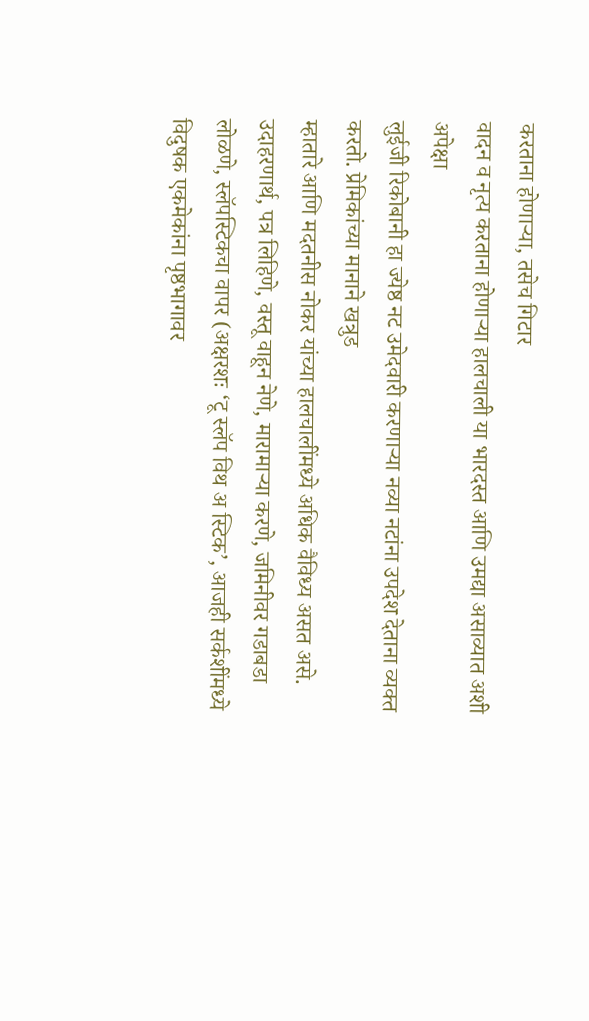करताना होणाऱ्या, तसेच गिटार
वादन व नृत्य करताना होणाऱ्या हालचाली या भारदस्त आणि उमद्या असाव्यात अशी अपेक्षा
लुईजी रिकोबानी हा ज्येष्ठ नट उमेदवारी करणाऱ्या नव्या नटांना उपदेश देताना व्यक्त
करतो. प्रेमिकांच्या मानाने खत्रुड
म्हातारे आणि मदतनीस नोकर यांच्या हालचालींमध्ये अधिक वैविध्य असत असे.
उदाहरणार्थ, पत्र लिहिणे, वस्तू वाहून नेणे, मारामाऱ्या करणे, जमिनीवर गडाबडा
लोळणे, स्लॅपस्टिकचा वापर (अक्षरशः ‘टू स्लॅप विथ अ स्टिक’, आजही सर्कशींमध्ये विदुषक एकमेकांना पृष्ठभागावर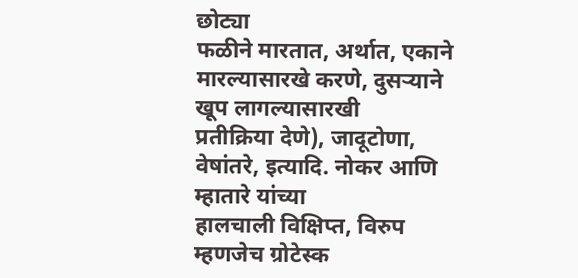छोट्या
फळीने मारतात, अर्थात, एकाने मारल्यासारखे करणे, दुसऱ्याने खूप लागल्यासारखी
प्रतीक्रिया देणे), जादूटोणा, वेषांतरे, इत्यादि. नोकर आणि म्हातारे यांच्या
हालचाली विक्षिप्त, विरुप म्हणजेच ग्रोटेस्क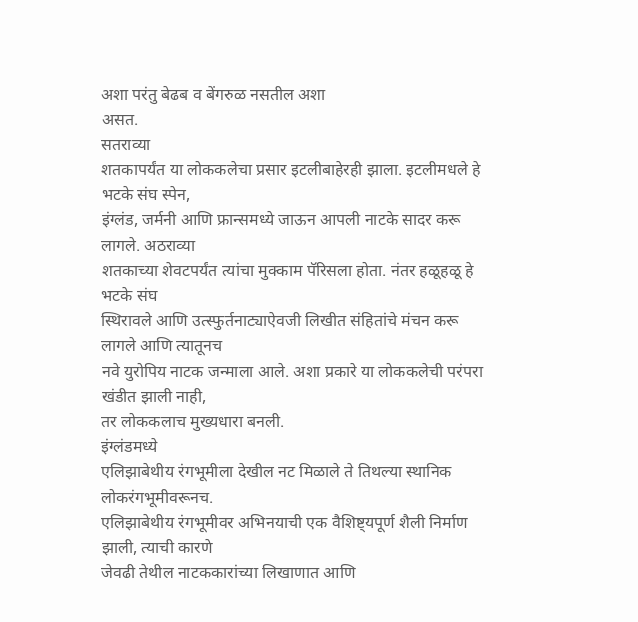अशा परंतु बेढब व बेंगरुळ नसतील अशा
असत.
सतराव्या
शतकापर्यंत या लोककलेचा प्रसार इटलीबाहेरही झाला. इटलीमधले हे भटके संघ स्पेन,
इंग्लंड, जर्मनी आणि फ्रान्समध्ये जाऊन आपली नाटके सादर करू लागले. अठराव्या
शतकाच्या शेवटपर्यंत त्यांचा मुक्काम पॅरिसला होता. नंतर हळूहळू हे भटके संघ
स्थिरावले आणि उत्स्फुर्तनाट्याऐवजी लिखीत संहितांचे मंचन करू लागले आणि त्यातूनच
नवे युरोपिय नाटक जन्माला आले. अशा प्रकारे या लोककलेची परंपरा खंडीत झाली नाही,
तर लोककलाच मुख्यधारा बनली.
इंग्लंडमध्ये
एलिझाबेथीय रंगभूमीला देखील नट मिळाले ते तिथल्या स्थानिक लोकरंगभूमीवरूनच.
एलिझाबेथीय रंगभूमीवर अभिनयाची एक वैशिष्ट्यपूर्ण शैली निर्माण झाली, त्याची कारणे
जेवढी तेथील नाटककारांच्या लिखाणात आणि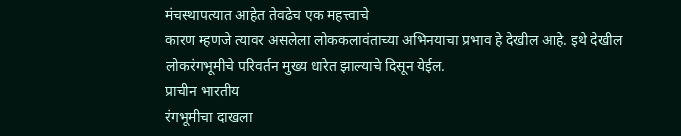मंचस्थापत्यात आहेत तेवढेच एक महत्त्वाचे
कारण म्हणजे त्यावर असलेला लोककलावंताच्या अभिनयाचा प्रभाव हे देखील आहे. इथे देखील
लोकरंगभूमीचे परिवर्तन मुख्य धारेत झाल्याचे दिसून येईल.
प्राचीन भारतीय
रंगभूमीचा दाखला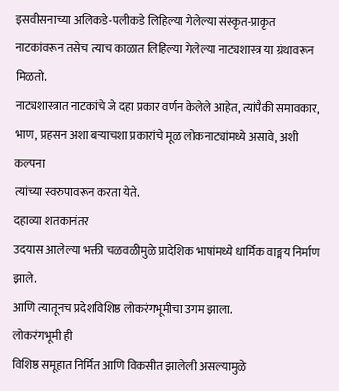इसवीसनाच्या अलिकडे-पलीकडे लिहिल्या गेलेल्या संस्कृत-प्राकृत
नाटकांवरून तसेच त्याच काळात लिहिल्या गेलेल्या नाट्यशास्त्र या ग्रंथावरून मिळतो.
नाट्यशास्त्रात नाटकांचे जे दहा प्रकार वर्णन केलेले आहेत, त्यांपैकी समावकार,
भाण, प्रहसन अशा बऱ्याचशा प्रकारांचे मूळ लोकनाट्यांमध्ये असावे, अशी कल्पना
त्यांच्या स्वरुपावरून करता येते.
दहाव्या शतकानंतर
उदयास आलेल्या भक्ती चळवळीमुळे प्रादेशिक भाषांमध्ये धार्मिक वाङ्मय निर्माण झाले.
आणि त्यातूनच प्रदेशविशिष्ठ लोकरंगभूमीचा उगम झाला.
लोकरंगभूमी ही
विशिष्ठ समूहात निर्मित आणि विकसीत झालेली असल्यामुळे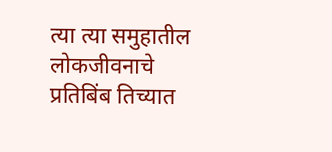त्या त्या समुहातील
लोकजीवनाचे प्रतिबिंब तिच्यात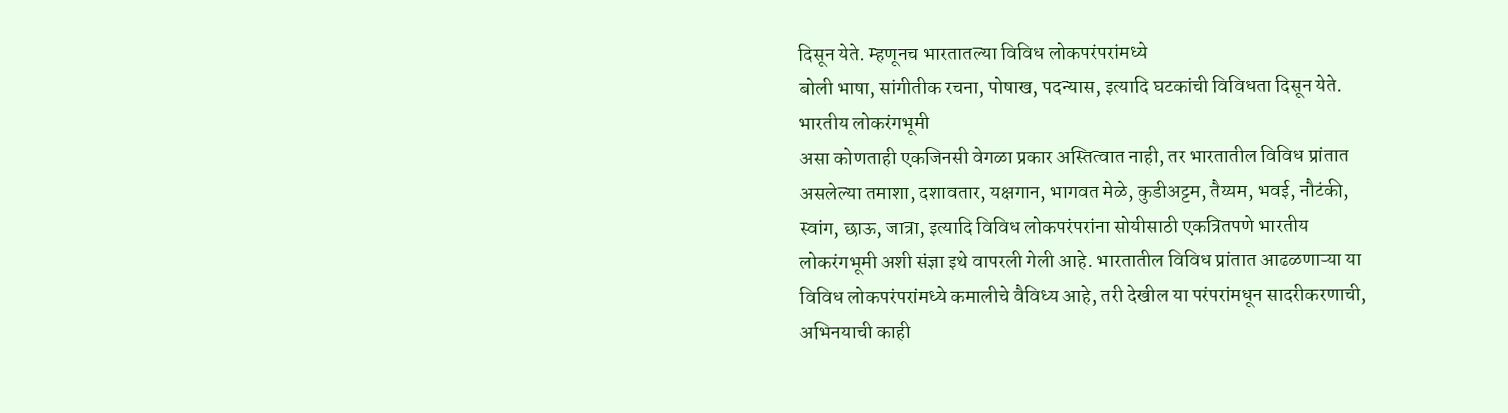दिसून येते. म्हणूनच भारतातल्या विविध लोकपरंपरांमध्ये
बोली भाषा, सांगीतीक रचना, पोषाख, पदन्यास, इत्यादि घटकांची विविधता दिसून येते.
भारतीय लोकरंगभूमी
असा कोणताही एकजिनसी वेगळा प्रकार अस्तित्वात नाही, तर भारतातील विविध प्रांतात
असलेल्या तमाशा, दशावतार, यक्षगान, भागवत मेळे, कुडीअट्टम, तैय्यम, भवई, नौटंकी,
स्वांग, छाऊ, जात्रा, इत्यादि विविध लोकपरंपरांना सोयीसाठी एकत्रितपणे भारतीय
लोकरंगभूमी अशी संज्ञा इथे वापरली गेली आहे. भारतातील विविध प्रांतात आढळणाऱ्या या
विविध लोकपरंपरांमध्ये कमालीचे वैविध्य आहे, तरी देखील या परंपरांमधून सादरीकरणाची,
अभिनयाची काही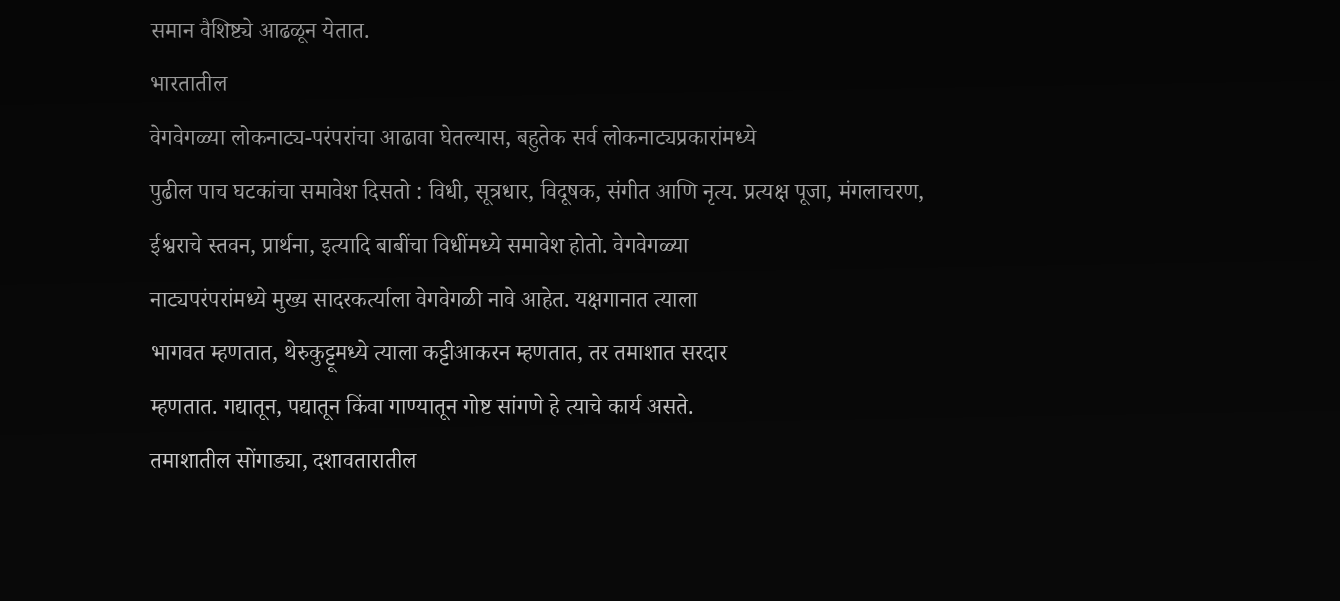समान वैशिष्ट्ये आढळून येतात.
भारतातील
वेगवेगळ्या लोकनाट्य-परंपरांचा आढावा घेतल्यास, बहुतेक सर्व लोकनाट्यप्रकारांमध्ये
पुढील पाच घटकांचा समावेश दिसतो : विधी, सूत्रधार, विदूषक, संगीत आणि नृत्य. प्रत्यक्ष पूजा, मंगलाचरण,
ईश्वराचे स्तवन, प्रार्थना, इत्यादि बाबींचा विधींमध्ये समावेश होतो. वेगवेगळ्या
नाट्यपरंपरांमध्ये मुख्य सादरकर्त्याला वेगवेगळी नावे आहेत. यक्षगानात त्याला
भागवत म्हणतात, थेरुकुट्टूमध्ये त्याला कट्टीआकरन म्हणतात, तर तमाशात सरदार
म्हणतात. गद्यातून, पद्यातून किंवा गाण्यातून गोष्ट सांगणे हे त्याचे कार्य असते.
तमाशातील सोंगाड्या, दशावतारातील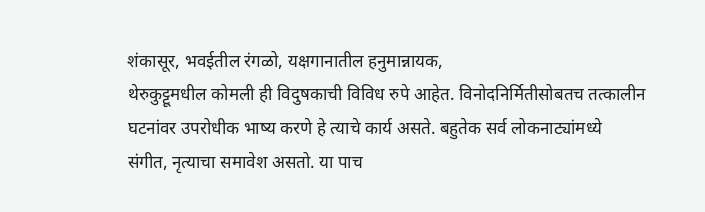शंकासूर, भवईतील रंगळो, यक्षगानातील हनुमान्नायक,
थेरुकुट्टूमधील कोमली ही विदुषकाची विविध रुपे आहेत. विनोदनिर्मितीसोबतच तत्कालीन
घटनांवर उपरोधीक भाष्य करणे हे त्याचे कार्य असते. बहुतेक सर्व लोकनाट्यांमध्ये
संगीत, नृत्याचा समावेश असतो. या पाच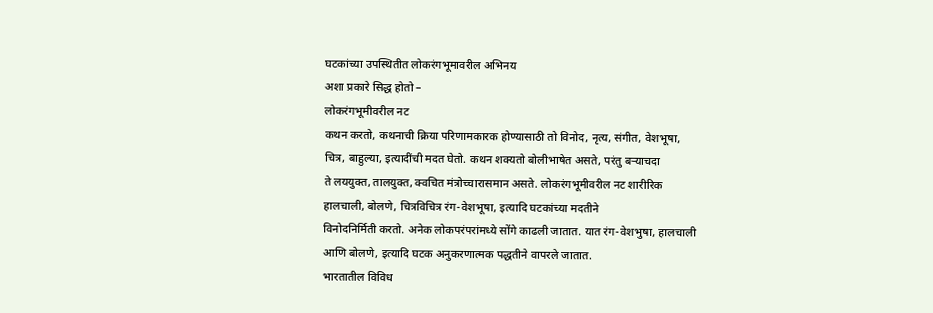घटकांच्या उपस्थितीत लोकरंगभूमावरील अभिनय
अशा प्रकारे सिद्ध होतो –
लोकरंगभूमीवरील नट
कथन करतो, कथनाची क्रिया परिणामकारक होण्यासाठी तो विनोद, नृत्य, संगीत, वेशभूषा,
चित्र, बाहुल्या, इत्यादींची मदत घेतो. कथन शक्यतो बोलीभाषेत असते, परंतु बऱ्याचदा
ते लययुक्त, तालयुक्त, क्वचित मंत्रोच्चारासमान असते. लोकरंगभूमीवरील नट शारीरिक
हालचाली, बोलणे, चित्रविचित्र रंग-वेशभूषा, इत्यादि घटकांच्या मदतीने
विनोदनिर्मिती करतो. अनेक लोकपरंपरांमध्ये सोंगे काढली जातात. यात रंग-वेशभुषा, हालचाली
आणि बोलणे, इत्यादि घटक अनुकरणात्मक पद्धतीने वापरले जातात.
भारतातील विविध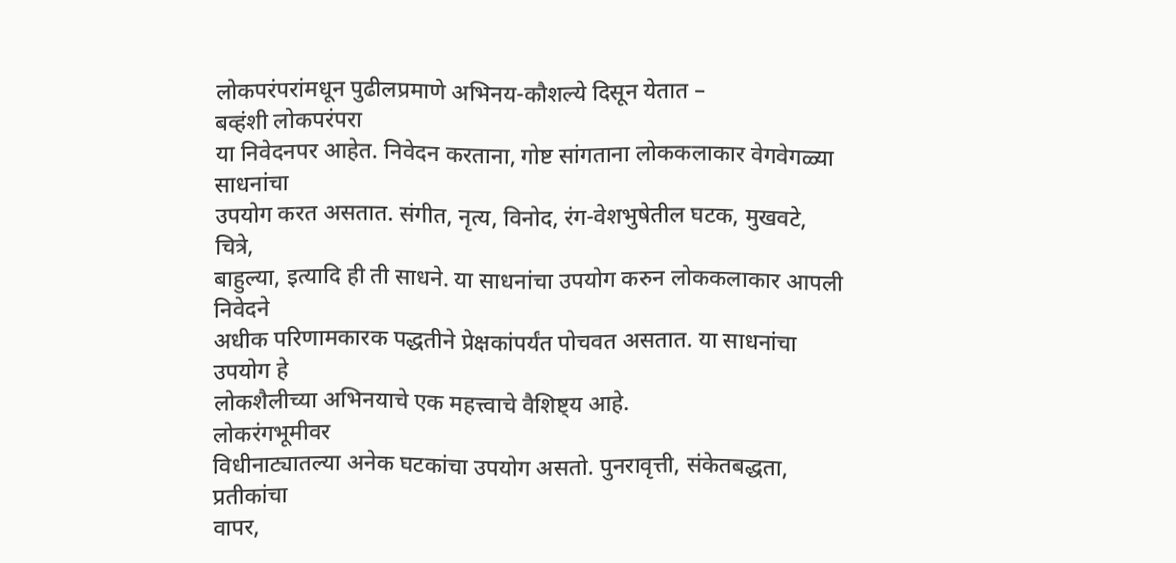लोकपरंपरांमधून पुढीलप्रमाणे अभिनय-कौशल्ये दिसून येतात –
बव्हंशी लोकपरंपरा
या निवेदनपर आहेत. निवेदन करताना, गोष्ट सांगताना लोककलाकार वेगवेगळ्या साधनांचा
उपयोग करत असतात. संगीत, नृत्य, विनोद, रंग-वेशभुषेतील घटक, मुखवटे, चित्रे,
बाहुल्या, इत्यादि ही ती साधने. या साधनांचा उपयोग करुन लोककलाकार आपली निवेदने
अधीक परिणामकारक पद्धतीने प्रेक्षकांपर्यंत पोचवत असतात. या साधनांचा उपयोग हे
लोकशैलीच्या अभिनयाचे एक महत्त्वाचे वैशिष्ट्य आहे.
लोकरंगभूमीवर
विधीनाट्यातल्या अनेक घटकांचा उपयोग असतो. पुनरावृत्ती, संकेतबद्धता, प्रतीकांचा
वापर,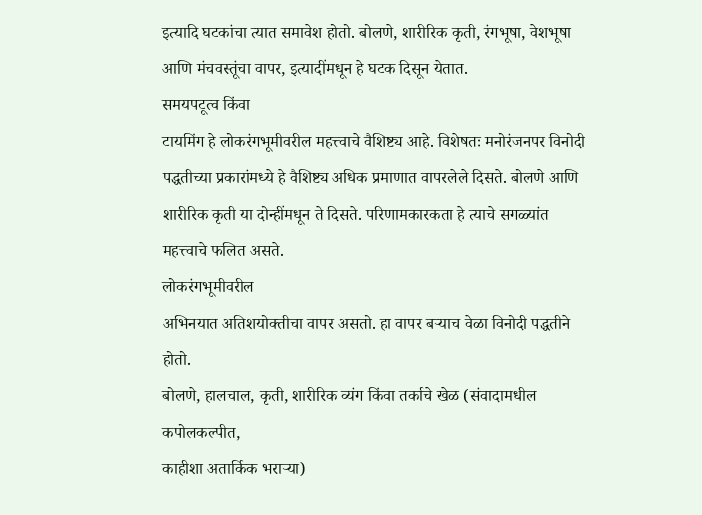इत्यादि घटकांचा त्यात समावेश होतो. बोलणे, शारीरिक कृती, रंगभूषा, वेशभूषा
आणि मंचवस्तूंचा वापर, इत्यादींमधून हे घटक दिसून येतात.
समयपटूत्व किंवा
टायमिंग हे लोकरंगभूमीवरील महत्त्वाचे वैशिष्ट्य आहे. विशेषतः मनोरंजनपर विनोदी
पद्धतीच्या प्रकारांमध्ये हे वैशिष्ट्य अधिक प्रमाणात वापरलेले दिसते. बोलणे आणि
शारीरिक कृती या दोन्हींमधून ते दिसते. परिणामकारकता हे त्याचे सगळ्यांत
महत्त्वाचे फलित असते.
लोकरंगभूमीवरील
अभिनयात अतिशयोक्तीचा वापर असतो. हा वापर बऱ्याच वेळा विनोदी पद्धतीने होतो.
बोलणे, हालचाल, कृती, शारीरिक व्यंग किंवा तर्काचे खेळ (संवादामधील कपोलकल्पीत,
काहीशा अतार्किक भराऱ्या)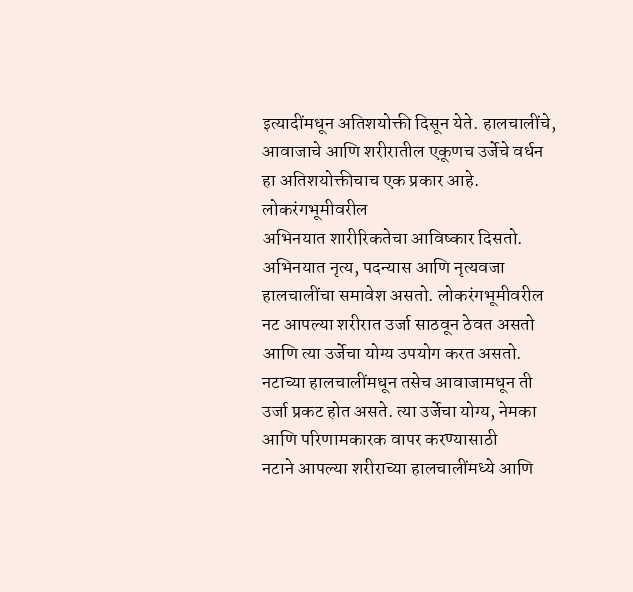इत्यादींमधून अतिशयोक्ती दिसून येते. हालचालींचे,
आवाजाचे आणि शरीरातील एकूणच उर्जेचे वर्धन हा अतिशयोक्तीचाच एक प्रकार आहे.
लोकरंगभूमीवरील
अभिनयात शारीरिकतेचा आविष्कार दिसतो. अभिनयात नृत्य, पदन्यास आणि नृत्यवजा
हालचालींचा समावेश असतो. लोकरंगभूमीवरील नट आपल्या शरीरात उर्जा साठवून ठेवत असतो
आणि त्या उर्जेचा योग्य उपयोग करत असतो. नटाच्या हालचालींमधून तसेच आवाजामधून ती
उर्जा प्रकट होत असते. त्या उर्जेचा योग्य, नेमका आणि परिणामकारक वापर करण्यासाठी
नटाने आपल्या शरीराच्या हालचालींमध्ये आणि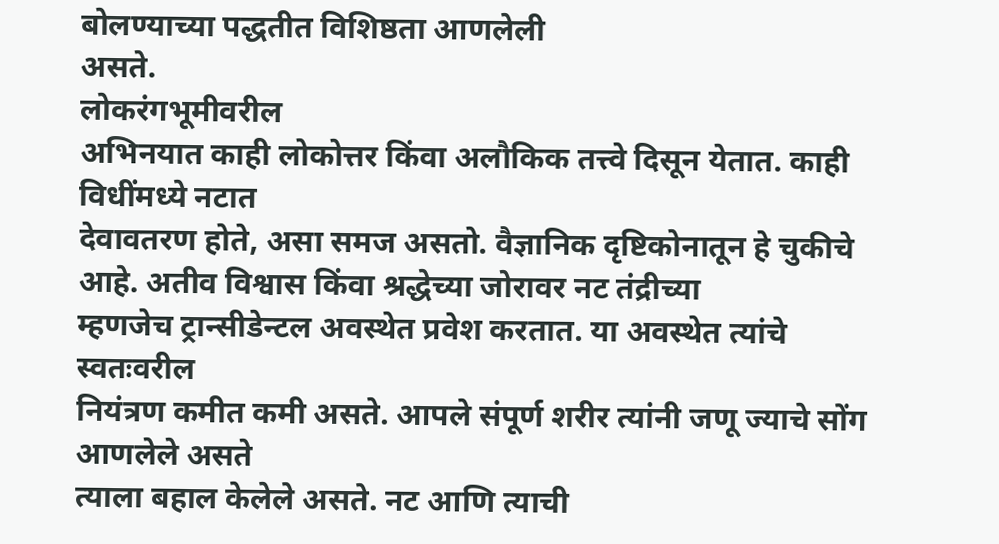बोलण्याच्या पद्धतीत विशिष्ठता आणलेली
असते.
लोकरंगभूमीवरील
अभिनयात काही लोकोत्तर किंवा अलौकिक तत्त्वे दिसून येतात. काही विधींमध्ये नटात
देवावतरण होते, असा समज असतो. वैज्ञानिक दृष्टिकोनातून हे चुकीचे आहे. अतीव विश्वास किंवा श्रद्धेच्या जोरावर नट तंद्रीच्या
म्हणजेच ट्रान्सीडेन्टल अवस्थेत प्रवेश करतात. या अवस्थेत त्यांचे स्वतःवरील
नियंत्रण कमीत कमी असते. आपले संपूर्ण शरीर त्यांनी जणू ज्याचे सोंग आणलेले असते
त्याला बहाल केलेले असते. नट आणि त्याची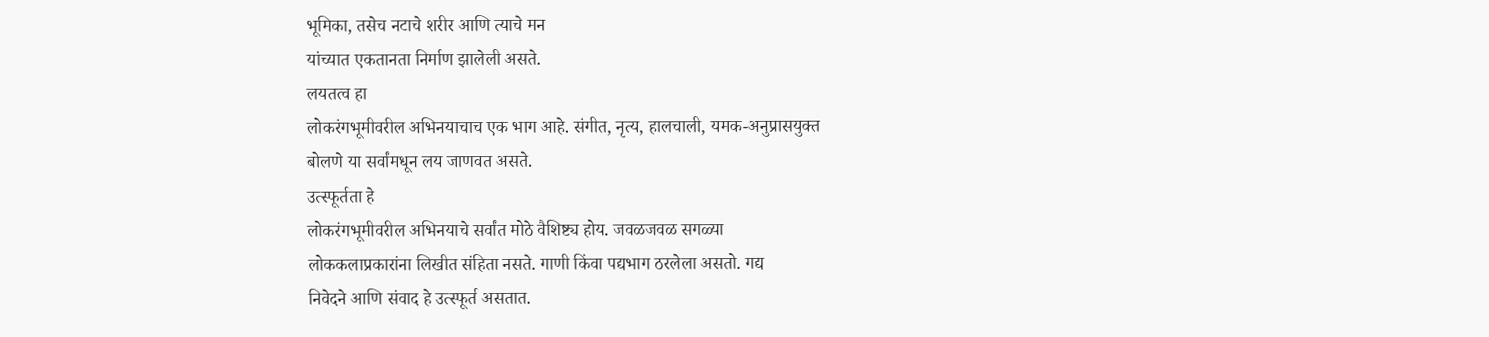भूमिका, तसेच नटाचे शरीर आणि त्याचे मन
यांच्यात एकतानता निर्माण झालेली असते.
लयतत्व हा
लोकरंगभूमीवरील अभिनयाचाच एक भाग आहे. संगीत, नृत्य, हालचाली, यमक-अनुप्रासयुक्त
बोलणे या सर्वांमधून लय जाणवत असते.
उत्स्फूर्तता हे
लोकरंगभूमीवरील अभिनयाचे सर्वांत मोठे वैशिष्ट्य होय. जवळजवळ सगळ्या
लोककलाप्रकारांना लिखीत संहिता नसते. गाणी किंवा पद्यभाग ठरलेला असतो. गद्य
निवेदने आणि संवाद हे उत्स्फूर्त असतात.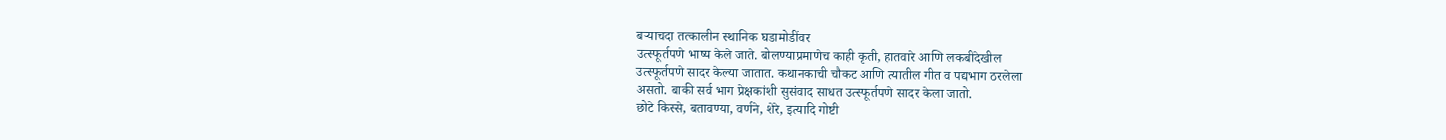बऱ्याचदा तत्कालीन स्थानिक घडामोडींवर
उत्स्फूर्तपणे भाष्य केले जाते. बोलण्याप्रमाणेच काही कृती, हातवारे आणि लकबीदेखील
उत्स्फूर्तपणे सादर केल्या जातात. कथानकाची चौकट आणि त्यातील गीत व पद्यभाग ठरलेला
असतो. बाकी सर्व भाग प्रेक्षकांशी सुसंवाद साधत उत्स्फूर्तपणे सादर केला जातो.
छोटे किस्से, बतावण्या, वर्णने, शेरे, इत्यादि गोष्टी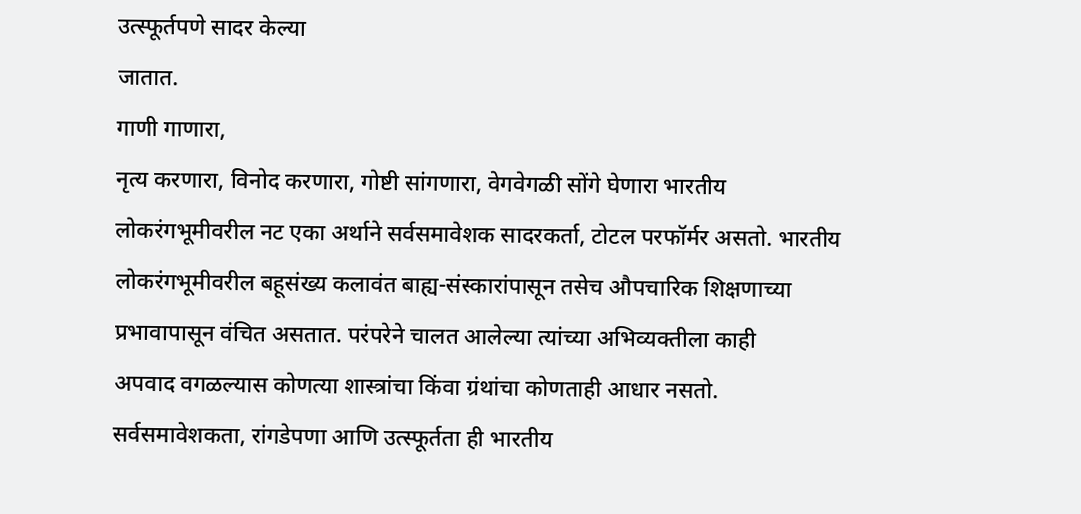उत्स्फूर्तपणे सादर केल्या
जातात.
गाणी गाणारा,
नृत्य करणारा, विनोद करणारा, गोष्टी सांगणारा, वेगवेगळी सोंगे घेणारा भारतीय
लोकरंगभूमीवरील नट एका अर्थाने सर्वसमावेशक सादरकर्ता, टोटल परफॉर्मर असतो. भारतीय
लोकरंगभूमीवरील बहूसंख्य कलावंत बाह्य-संस्कारांपासून तसेच औपचारिक शिक्षणाच्या
प्रभावापासून वंचित असतात. परंपरेने चालत आलेल्या त्यांच्या अभिव्यक्तीला काही
अपवाद वगळल्यास कोणत्या शास्त्रांचा किंवा ग्रंथांचा कोणताही आधार नसतो.
सर्वसमावेशकता, रांगडेपणा आणि उत्स्फूर्तता ही भारतीय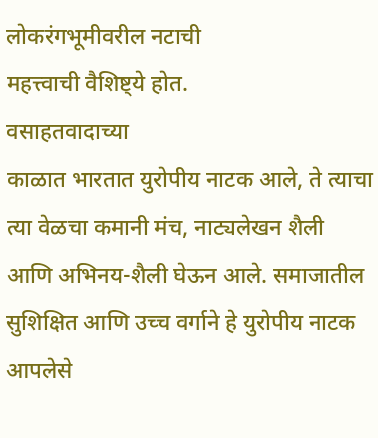लोकरंगभूमीवरील नटाची
महत्त्वाची वैशिष्ट्ये होत.
वसाहतवादाच्या
काळात भारतात युरोपीय नाटक आले, ते त्याचा त्या वेळचा कमानी मंच, नाट्यलेखन शैली
आणि अभिनय-शैली घेऊन आले. समाजातील
सुशिक्षित आणि उच्च वर्गाने हे युरोपीय नाटक आपलेसे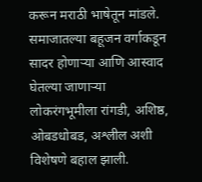करून मराठी भाषेतून मांडले.
समाजातल्या बहूजन वर्गाकडून सादर होणाऱ्या आणि आस्वाद घेतल्या जाणाऱ्या
लोकरंगभूमीला रांगडी, अशिष्ठ, ओबडधोबड, अश्लील अशी विशेषणे बहाल झाली.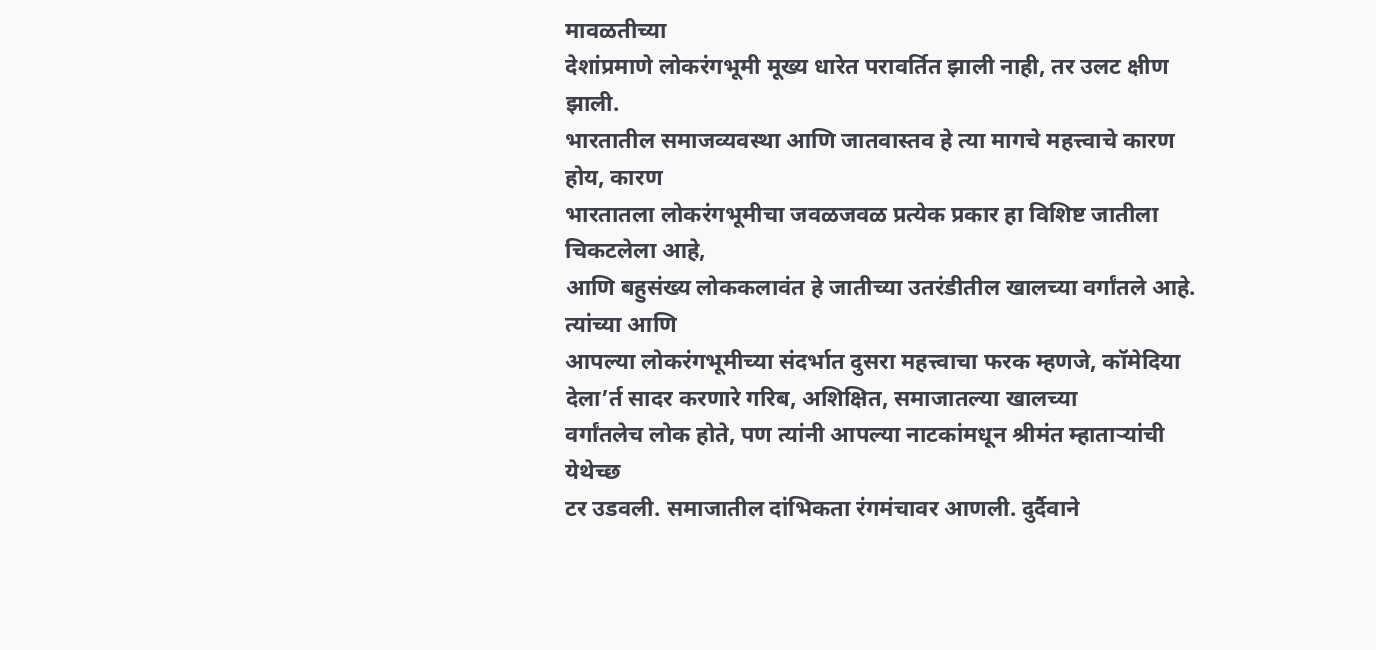मावळतीच्या
देशांप्रमाणे लोकरंगभूमी मूख्य धारेत परावर्तित झाली नाही, तर उलट क्षीण झाली.
भारतातील समाजव्यवस्था आणि जातवास्तव हे त्या मागचे महत्त्वाचे कारण होय, कारण
भारतातला लोकरंगभूमीचा जवळजवळ प्रत्येक प्रकार हा विशिष्ट जातीला चिकटलेला आहे,
आणि बहुसंख्य लोककलावंत हे जातीच्या उतरंडीतील खालच्या वर्गांतले आहे.
त्यांच्या आणि
आपल्या लोकरंगभूमीच्या संदर्भात दुसरा महत्त्वाचा फरक म्हणजे, कॉमेदिया देला’र्त सादर करणारे गरिब, अशिक्षित, समाजातल्या खालच्या
वर्गांतलेच लोक होते, पण त्यांनी आपल्या नाटकांमधून श्रीमंत म्हाताऱ्यांची येथेच्छ
टर उडवली. समाजातील दांभिकता रंगमंचावर आणली. दुर्दैवाने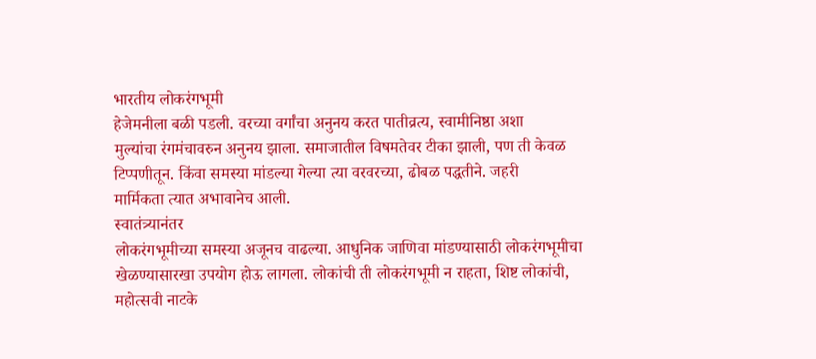भारतीय लोकरंगभूमी
हेजेमनीला बळी पडली. वरच्या वर्गांचा अनुनय करत पातीव्रत्य, स्वामीनिष्ठा अशा
मुल्यांचा रंगमंचावरुन अनुनय झाला. समाजातील विषमतेवर टीका झाली, पण ती केवळ
टिप्पणीतून. किंवा समस्या मांडल्या गेल्या त्या वरवरच्या, ढोबळ पद्धतीने. जहरी
मार्मिकता त्यात अभावानेच आली.
स्वातंत्र्यानंतर
लोकरंगभूमीच्या समस्या अजूनच वाढल्या. आधुनिक जाणिवा मांडण्यासाठी लोकरंगभूमीचा
खेळण्यासारखा उपयोग होऊ लागला. लोकांची ती लोकरंगभूमी न राहता, शिष्ट लोकांची,
महोत्सवी नाटके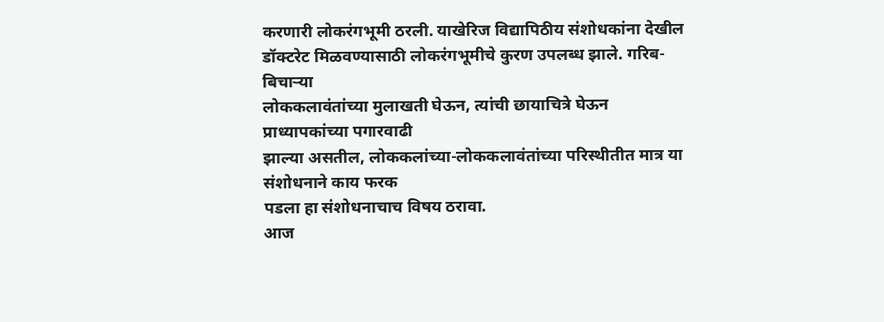करणारी लोकरंगभूमी ठरली. याखेरिज विद्यापिठीय संशोधकांना देखील
डॉक्टरेट मिळवण्यासाठी लोकरंगभूमीचे कुरण उपलब्ध झाले. गरिब-बिचाऱ्या
लोककलावंतांच्या मुलाखती घेऊन, त्यांची छायाचित्रे घेऊन प्राध्यापकांच्या पगारवाढी
झाल्या असतील, लोककलांच्या-लोककलावंतांच्या परिस्थीतीत मात्र या संशोधनाने काय फरक
पडला हा संशोधनाचाच विषय ठरावा.
आज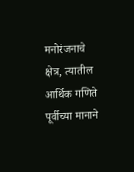मनोरंजनाचे
क्षेत्र, त्यातील आर्थिक गणिते पूर्वीच्या मानाने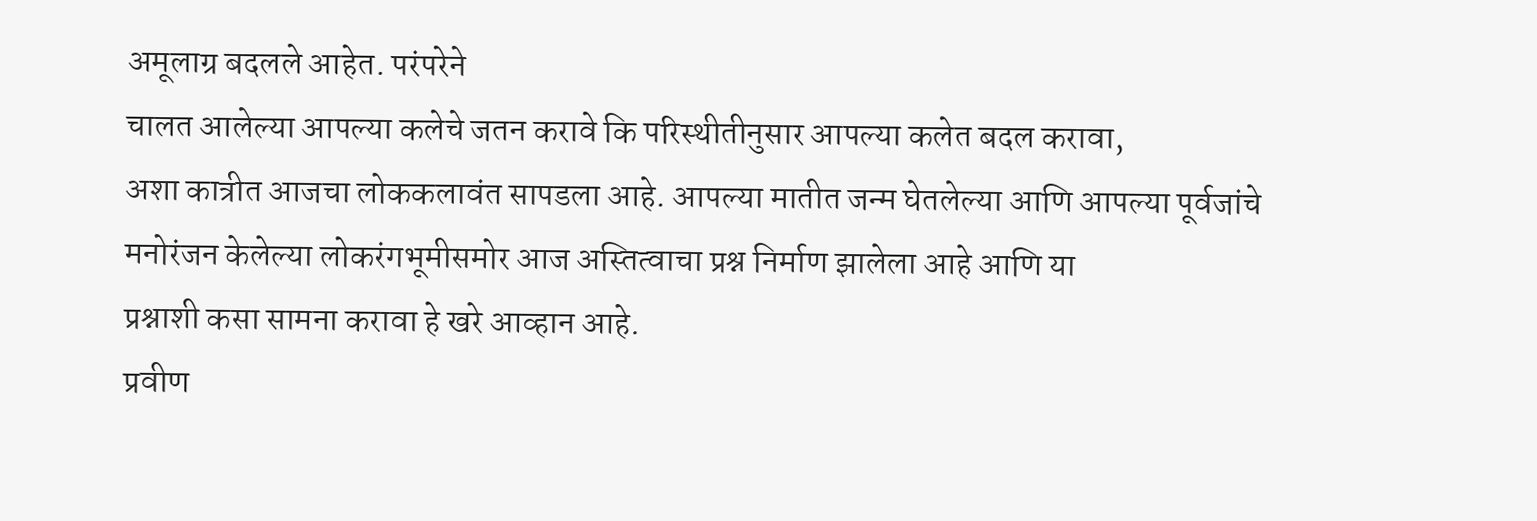अमूलाग्र बदलले आहेत. परंपरेने
चालत आलेल्या आपल्या कलेचे जतन करावे कि परिस्थीतीनुसार आपल्या कलेत बदल करावा,
अशा कात्रीत आजचा लोककलावंत सापडला आहे. आपल्या मातीत जन्म घेतलेल्या आणि आपल्या पूर्वजांचे
मनोरंजन केलेल्या लोकरंगभूमीसमोर आज अस्तित्वाचा प्रश्न निर्माण झालेला आहे आणि या
प्रश्नाशी कसा सामना करावा हे खरे आव्हान आहे.
प्रवीण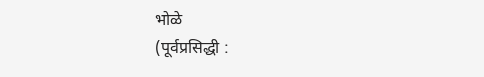भोळे
(पूर्वप्रसिद्धी :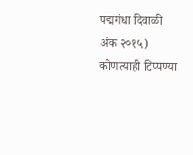पद्मगंधा दिवाळी अंक २०१५)
कोणत्याही टिप्पण्या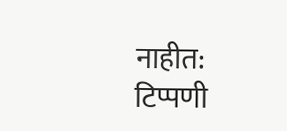नाहीत:
टिप्पणी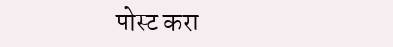पोस्ट करा